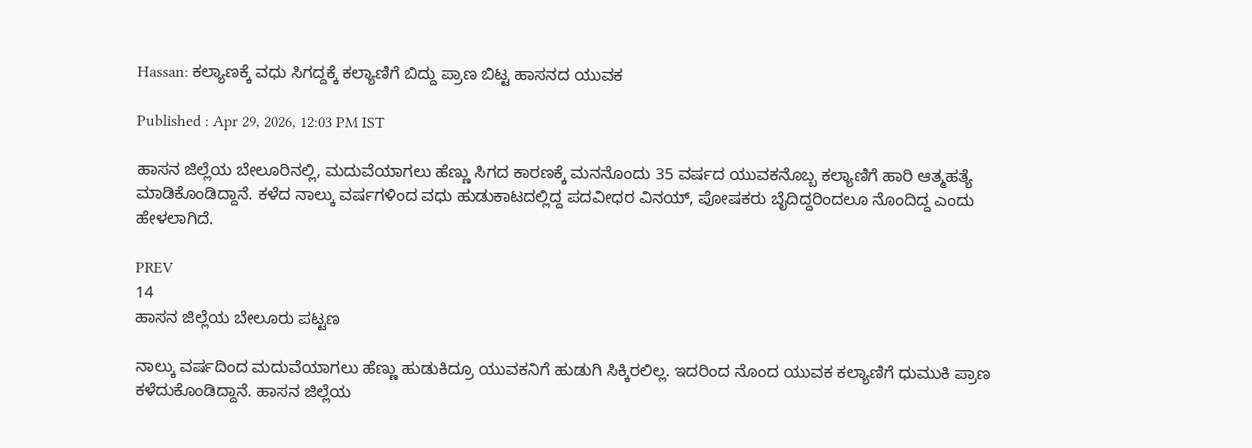Hassan: ಕಲ್ಯಾಣಕ್ಕೆ ವಧು ಸಿಗದ್ದಕ್ಕೆ ಕಲ್ಯಾಣಿಗೆ ಬಿದ್ದು ಪ್ರಾಣ ಬಿಟ್ಟ ಹಾಸನದ ಯುವಕ

Published : Apr 29, 2026, 12:03 PM IST

ಹಾಸನ ಜಿಲ್ಲೆಯ ಬೇಲೂರಿನಲ್ಲಿ, ಮದುವೆಯಾಗಲು ಹೆಣ್ಣು ಸಿಗದ ಕಾರಣಕ್ಕೆ ಮನನೊಂದು 35 ವರ್ಷದ ಯುವಕನೊಬ್ಬ ಕಲ್ಯಾಣಿಗೆ ಹಾರಿ ಆತ್ಮಹತ್ಯೆ ಮಾಡಿಕೊಂಡಿದ್ದಾನೆ. ಕಳೆದ ನಾಲ್ಕು ವರ್ಷಗಳಿಂದ ವಧು ಹುಡುಕಾಟದಲ್ಲಿದ್ದ ಪದವೀಧರ ವಿನಯ್, ಪೋಷಕರು ಬೈದಿದ್ದರಿಂದಲೂ ನೊಂದಿದ್ದ ಎಂದು ಹೇಳಲಾಗಿದೆ.

PREV
14
ಹಾಸನ ಜಿಲ್ಲೆಯ ಬೇಲೂರು ಪಟ್ಟಣ

ನಾಲ್ಕು ವರ್ಷದಿಂದ ಮದುವೆಯಾಗಲು ಹೆಣ್ಣು ಹುಡುಕಿದ್ರೂ ಯುವಕನಿಗೆ ಹುಡುಗಿ ಸಿಕ್ಕಿರಲಿಲ್ಲ. ಇದರಿಂದ ನೊಂದ ಯುವಕ ಕಲ್ಯಾಣಿಗೆ ಧುಮುಕಿ ಪ್ರಾಣ ಕಳೆದುಕೊಂಡಿದ್ದಾನೆ. ಹಾಸನ ಜಿಲ್ಲೆಯ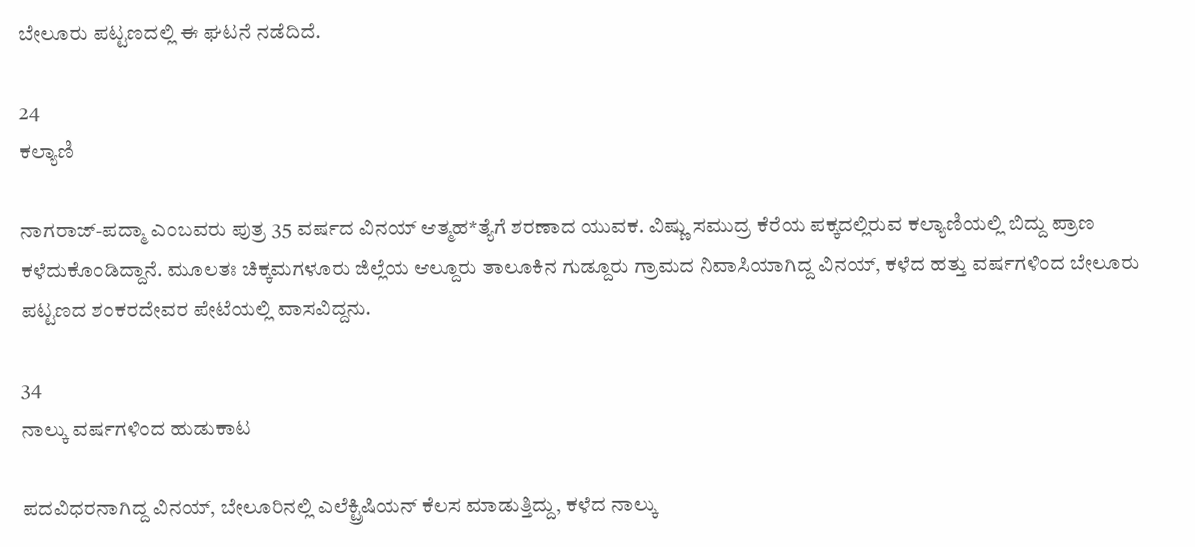ಬೇಲೂರು ಪಟ್ಟಣದಲ್ಲಿ ಈ ಘಟನೆ ನಡೆದಿದೆ.

24
ಕಲ್ಯಾಣಿ

ನಾಗರಾಜ್-ಪದ್ಮಾ ಎಂಬವರು ಪುತ್ರ 35 ವರ್ಷದ ವಿನಯ್ ಆತ್ಮಹ*ತ್ಯೆಗೆ ಶರಣಾದ ಯುವಕ. ವಿಷ್ಣು ಸಮುದ್ರ ಕೆರೆಯ ಪಕ್ಕದಲ್ಲಿರುವ ಕಲ್ಯಾಣಿಯಲ್ಲಿ ಬಿದ್ದು ಪ್ರಾಣ ಕಳೆದುಕೊಂಡಿದ್ದಾನೆ. ಮೂಲತಃ ಚಿಕ್ಕಮಗಳೂರು ಜಿಲ್ಲೆಯ ಆಲ್ದೂರು ತಾಲೂಕಿನ ಗುಡ್ದೂರು ಗ್ರಾಮದ ನಿವಾಸಿಯಾಗಿದ್ದ ವಿನಯ್, ಕಳೆದ ಹತ್ತು ವರ್ಷಗಳಿಂದ ಬೇಲೂರು ಪಟ್ಟಣದ ಶಂಕರದೇವರ ಪೇಟೆಯಲ್ಲಿ ವಾಸವಿದ್ದನು.

34
ನಾಲ್ಕು ವರ್ಷಗಳಿಂದ ಹುಡುಕಾಟ

ಪದವಿಧರನಾಗಿದ್ದ ವಿನಯ್, ಬೇಲೂರಿನಲ್ಲಿ ಎಲೆಕ್ಟ್ರಿಷಿಯನ್ ಕೆಲಸ ಮಾಡುತ್ತಿದ್ದು, ಕಳೆದ ನಾಲ್ಕು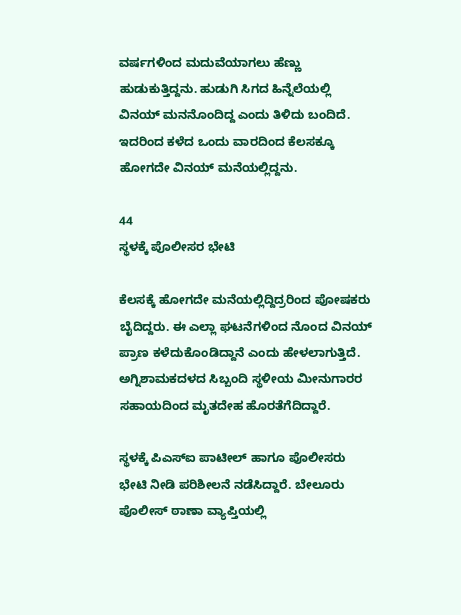ವರ್ಷಗಳಿಂದ ಮದುವೆಯಾಗಲು ಹೆಣ್ಣು ಹುಡುಕುತ್ತಿದ್ದನು. ಹುಡುಗಿ ಸಿಗದ ಹಿನ್ನೆಲೆಯಲ್ಲಿ ವಿನಯ್ ಮನನೊಂದಿದ್ದ ಎಂದು ತಿಳಿದು ಬಂದಿದೆ. ಇದರಿಂದ ಕಳೆದ ಒಂದು ವಾರದಿಂದ ಕೆಲಸಕ್ಕೂ ಹೋಗದೇ ವಿನಯ್ ಮನೆಯಲ್ಲಿದ್ದನು.

44
ಸ್ಥಳಕ್ಕೆ ಪೊಲೀಸರ ಭೇಟಿ

ಕೆಲಸಕ್ಕೆ ಹೋಗದೇ ಮನೆಯಲ್ಲಿದ್ದಿದ್ರರಿಂದ ಪೋಷಕರು ಬೈದಿದ್ದರು. ಈ ಎಲ್ಲಾ ಘಟನೆಗಳಿಂದ ನೊಂದ ವಿನಯ್ ಪ್ರಾಣ ಕಳೆದುಕೊಂಡಿದ್ದಾನೆ ಎಂದು ಹೇಳಲಾಗುತ್ತಿದೆ. ಅಗ್ನಿಶಾಮಕದಳದ ಸಿಬ್ಬಂದಿ ಸ್ಥಳೀಯ ಮೀನುಗಾರರ ಸಹಾಯದಿಂದ ಮೃತದೇಹ ಹೊರತೆಗೆದಿದ್ದಾರೆ.

ಸ್ಥಳಕ್ಕೆ ಪಿಎಸ್ಐ ಪಾಟೀಲ್ ಹಾಗೂ ಪೊಲೀಸರು ಭೇಟಿ ನೀಡಿ ಪರಿಶೀಲನೆ ನಡೆಸಿದ್ದಾರೆ. ಬೇಲೂರು ಪೊಲೀಸ್ ಠಾಣಾ ವ್ಯಾಪ್ತಿಯಲ್ಲಿ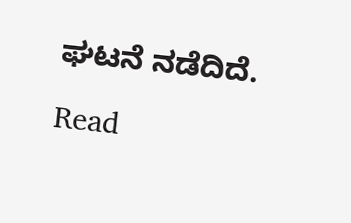ಘಟನೆ ನಡೆದಿದೆ.

Read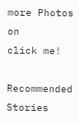more Photos on
click me!

Recommended Stories